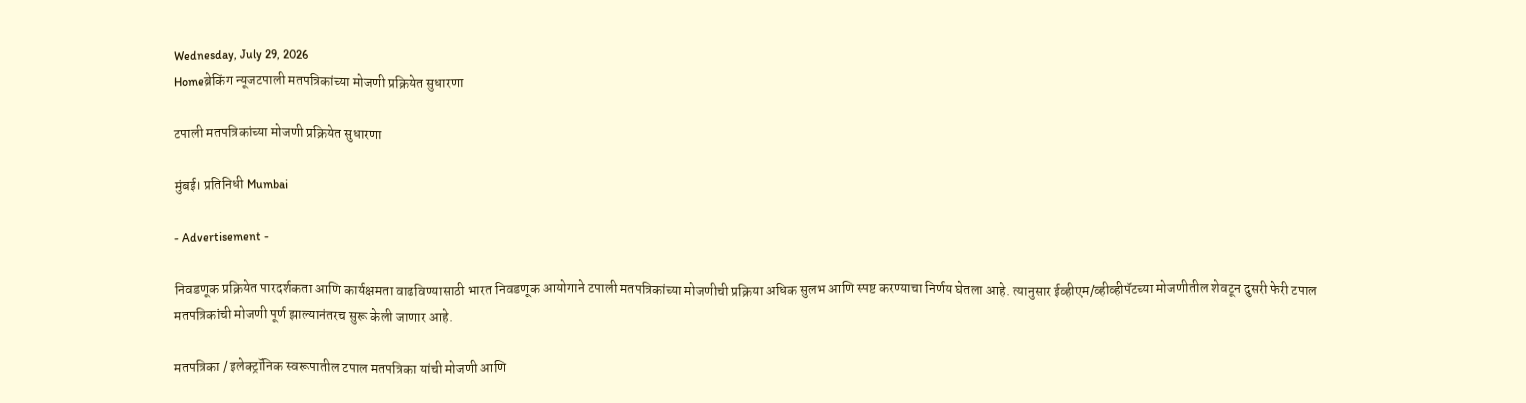Wednesday, July 29, 2026
Homeब्रेकिंग न्यूजटपाली मतपत्रिकांच्या मोजणी प्रक्रियेत सुधारणा

टपाली मतपत्रिकांच्या मोजणी प्रक्रियेत सुधारणा

मुंबई। प्रतिनिधी Mumbai

- Advertisement -

निवडणूक प्रक्रियेत पारदर्शकता आणि कार्यक्षमता वाढविण्यासाठी भारत निवडणूक आयोगाने टपाली मतपत्रिकांच्या मोजणीची प्रक्रिया अधिक सुलभ आणि स्पष्ट करण्याचा निर्णय घेतला आहे. त्यानुसार ईव्हीएम/व्हीव्हीपॅटच्या मोजणीतील शेवटून दुसरी फेरी टपाल मतपत्रिकांची मोजणी पूर्ण झाल्यानंतरच सुरू केली जाणार आहे.

मतपत्रिका / इलेक्ट्रॉनिक स्वरूपातील टपाल मतपत्रिका यांची मोजणी आणि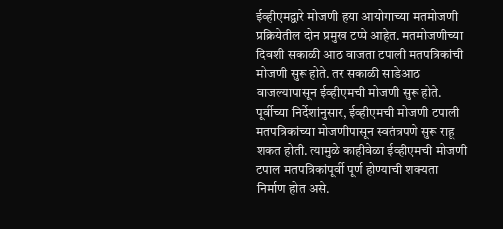ईव्हीएमद्वारे मोजणी हया आयोगाच्या मतमोजणी प्रक्रियेतील दोन प्रमुख टप्पे आहेत. मतमोजणीच्या दिवशी सकाळी आठ वाजता टपाली मतपत्रिकांची मोजणी सुरू होते. तर सकाळी साडेआठ वाजल्यापासून ईव्हीएमची मोजणी सुरू होते. पूर्वीच्या निर्देशांनुसार, ईव्हीएमची मोजणी टपाली मतपत्रिकांच्या मोजणीपासून स्वतंत्रपणे सुरू राहू शकत होती. त्यामुळे काहीवेळा ईव्हीएमची मोजणी टपाल मतपत्रिकांपूर्वी पूर्ण होण्याची शक्यता निर्माण होत असे.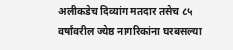अलीकडेच दिव्यांग मतदार तसेच ८५ वर्षांवरील ज्येष्ठ नागरिकांना घरबसल्या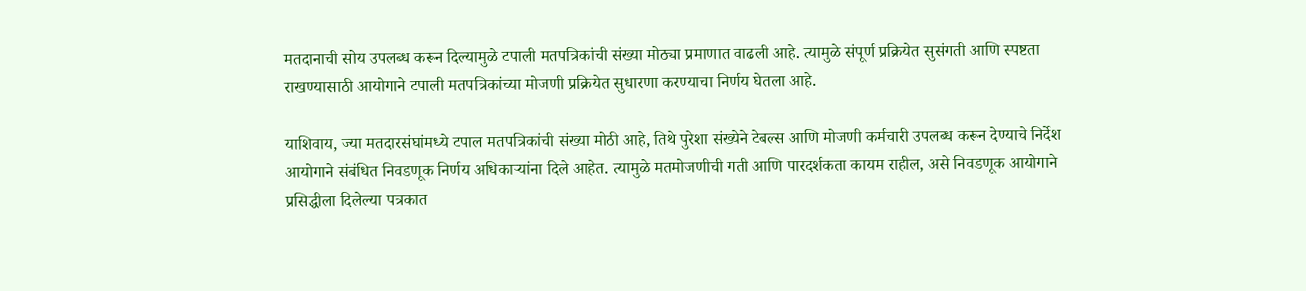मतदानाची सोय उपलब्ध करून दिल्यामुळे टपाली मतपत्रिकांची संख्या मोठ्या प्रमाणात वाढली आहे. त्यामुळे संपूर्ण प्रक्रियेत सुसंगती आणि स्पष्टता राखण्यासाठी आयोगाने टपाली मतपत्रिकांच्या मोजणी प्रक्रियेत सुधारणा करण्याचा निर्णय घेतला आहे.

याशिवाय, ज्या मतदारसंघांमध्ये टपाल मतपत्रिकांची संख्या मोठी आहे, तिथे पुरेशा संख्येने टेबल्स आणि मोजणी कर्मचारी उपलब्ध करून देण्याचे निर्देश आयोगाने संबंधित निवडणूक निर्णय अधिकाऱ्यांना दिले आहेत. त्यामुळे मतमोजणीची गती आणि पारदर्शकता कायम राहील, असे निवडणूक आयोगाने प्रसिद्धीला दिलेल्या पत्रकात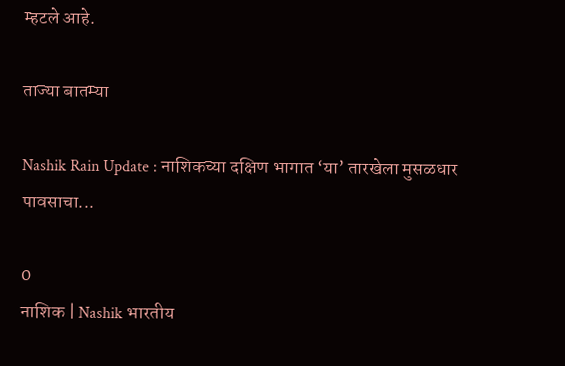म्हटले आहे.

ताज्या बातम्या

Nashik Rain Update : नाशिकच्या दक्षिण भागात ‘या’ तारखेला मुसळधार पावसाचा...

0
नाशिक | Nashik भारतीय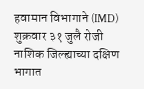हवामान विभागाने (IMD) शुक्रवार ३१ जुलै रोजी नाशिक जिल्ह्याच्या दक्षिण भागात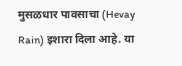मुसळधार पावसाचा (Hevay Rain) इशारा दिला आहे. या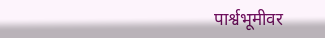पार्श्वभूमीवर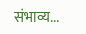संभाव्य...